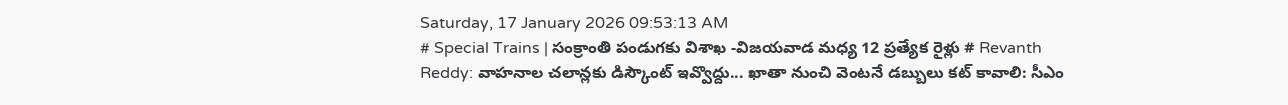Saturday, 17 January 2026 09:53:13 AM
# Special Trains | సంక్రాంతి పండుగకు విశాఖ -విజయవాడ మధ్య 12 ప్రత్యేక రైళ్లు # Revanth Reddy: వాహనాల చలాన్లకు డిస్కౌంట్ ఇవ్వొద్దు... ఖాతా నుంచి వెంటనే డబ్బులు కట్ కావాలి: సీఎం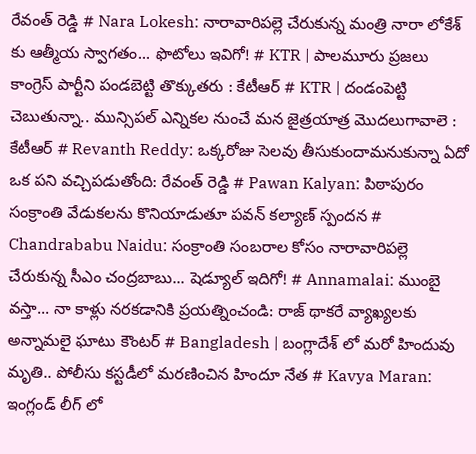రేవంత్ రెడ్డి # Nara Lokesh: నారావారిపల్లె చేరుకున్న మంత్రి నారా లోకేశ్ కు ఆత్మీయ స్వాగతం... ఫొటోలు ఇవిగో! # KTR | పాలమూరు ప్రజలు కాంగ్రెస్‌ పార్టీని పండబెట్టి తొక్కుతరు : కేటీఆర్‌ # KTR | దండంపెట్టి చెబుతున్నా.. మున్సిపల్‌ ఎన్నికల నుంచే మన జైత్రయాత్ర మొదలుగావాలె : కేటీఆర్‌ # Revanth Reddy: ఒక్కరోజు సెలవు తీసుకుందామనుకున్నా ఏదో ఒక పని వచ్చిపడుతోంది: రేవంత్ రెడ్డి # Pawan Kalyan: పిఠాపురం సంక్రాంతి వేడుకలను కొనియాడుతూ పవన్ కల్యాణ్ స్పందన # Chandrababu Naidu: సంక్రాంతి సంబరాల కోసం నారావారిపల్లె చేరుకున్న సీఎం చంద్రబాబు... షెడ్యూల్ ఇదిగో! # Annamalai: ముంబై వస్తా... నా కాళ్లు నరకడానికి ప్రయత్నించండి: రాజ్ థాకరే వ్యాఖ్యలకు అన్నామలై ఘాటు కౌంటర్ # Bangladesh | బంగ్లాదేశ్ లో మరో హిందువు మృతి.. పోలీసు కస్టడీలో మరణించిన హిందూ నేత # Kavya Maran: ఇంగ్లండ్ లీగ్ లో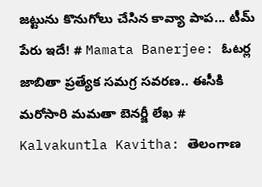జట్టును కొనుగోలు చేసిన కావ్యా పాప... టీమ్ పేరు ఇదే! # Mamata Banerjee: ఓటర్ల జాబితా ప్రత్యేక సమగ్ర సవరణ.. ఈసీకి మరోసారి మమతా బెనర్జీ లేఖ # Kalvakuntla Kavitha: తెలంగాణ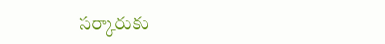సర్కారుకు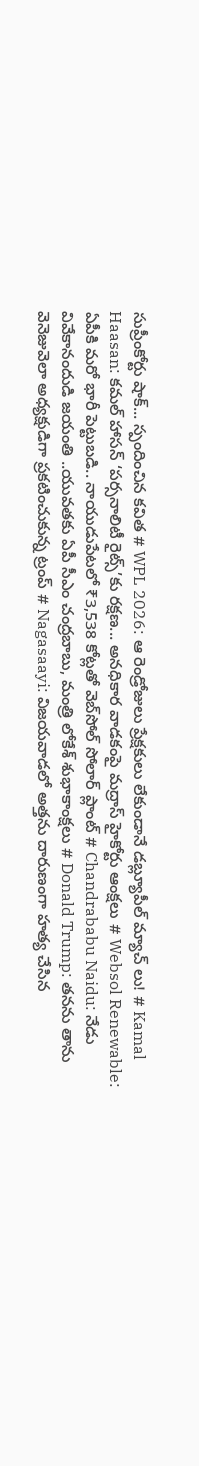సుప్రీంకోర్టు షాక్... స్పందించిన కవిత # WPL 2026: ఆ రెండ్రోజులు ప్రేక్షకులు లేకుండానే డబ్ల్యూపీల్ మ్యాచ్ లు! # Kamal Haasan: కమల్ హాసన్ ‘పర్సనాలిటీ రైట్స్‌’కు రక్షణ... అనధికార వాడకంపై మద్రాస్ హైకోర్టు ఆంక్షలు # Websol Renewable: ఏపీకి మరో భారీ పెట్టుబడి.. నాయుడుపేటలో ₹3,538 కోట్లతో వెబ్‌సోల్ సోలార్ ప్లాంట్ # Chandrababu Naidu: నేడు వివేకానందుడి జయంతి ..యువతకు ఏపీ సీఎం చంద్రబాబు, మంత్రి లోకేశ్ శుభాకాంక్షలు # Donald Trump: తనను తాను వెనెజువెలా అధ్యక్షుడిగా ప్రకటించుకున్న ట్రంప్ # Nagasaayi: విజయవాడలో అత్తను దారుణంగా హత్య చేసిన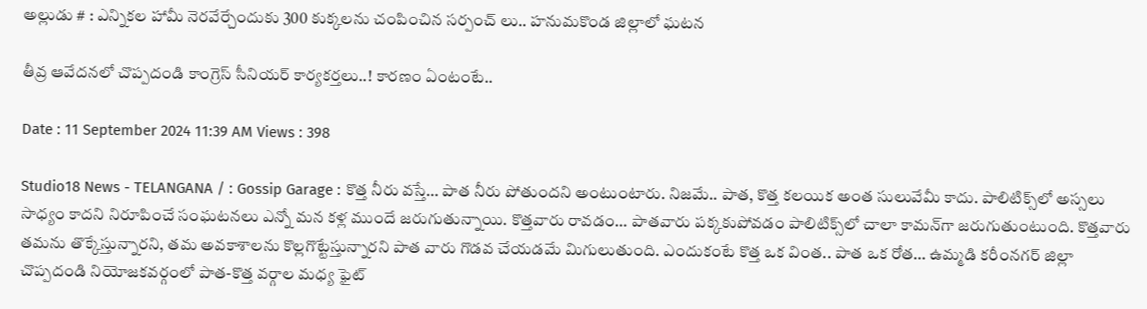అల్లుడు # : ఎన్నికల హామీ నెరవేర్చేందుకు 300 కుక్కలను చంపించిన సర్పంచ్ లు.. హనుమకొండ జిల్లాలో ఘటన

తీవ్ర ఆవేదనలో చొప్పదండి కాంగ్రెస్ సీనియర్ కార్యకర్తలు..! కారణం ఏంటంటే..

Date : 11 September 2024 11:39 AM Views : 398

Studio18 News - TELANGANA / : Gossip Garage : కొత్త నీరు వస్తే… పాత నీరు పోతుందని అంటుంటారు. నిజమే.. పాత, కొత్త కలయిక అంత సులువేమీ కాదు. పాలిటిక్స్‌లో అస్సలు సాధ్యం కాదని నిరూపించే సంఘటనలు ఎన్నో మన కళ్ల ముందే జరుగుతున్నాయి. కొత్తవారు రావడం… పాతవారు పక్కకుపోవడం పాలిటిక్స్‌లో చాలా కామన్‌గా జరుగుతుంటుంది. కొత్తవారు తమను తొక్కేస్తున్నారని, తమ అవకాశాలను కొల్లగొట్టేస్తున్నారని పాత వారు గొడవ చేయడమే మిగులుతుంది. ఎందుకంటే కొత్త ఒక వింత.. పాత ఒక రోత… ఉమ్మడి కరీంనగర్‌ జిల్లా చొప్పదండి నియోజకవర్గంలో పాత-కొత్త వర్గాల మధ్య ఫైట్‌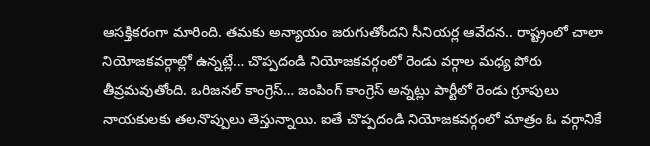ఆసక్తికరంగా మారింది. తమకు అన్యాయం జరుగుతోందని సీనియర్ల ఆవేదన.. రాష్ట్రంలో చాలా నియోజకవర్గాల్లో ఉన్నట్లే… చొప్పదండి నియోజకవర్గంలో రెండు వర్గాల మధ్య పోరు తీవ్రమవుతోంది. ఒరిజనల్‌ కాంగ్రెస్‌… జంపింగ్‌ కాంగ్రెస్‌ అన్నట్లు పార్టీలో రెండు గ్రూపులు నాయకులకు తలనొప్పులు తెస్తున్నాయి. ఐతే చొప్పదండి నియోజకవర్గంలో మాత్రం ఓ వర్గానికే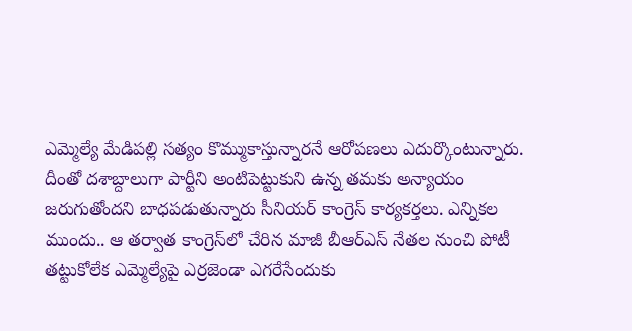ఎమ్మెల్యే మేడిపల్లి సత్యం కొమ్ముకాస్తున్నారనే ఆరోపణలు ఎదుర్కొంటున్నారు. దీంతో దశాబ్దాలుగా పార్టీని అంటిపెట్టుకుని ఉన్న తమకు అన్యాయం జరుగుతోందని బాధపడుతున్నారు సీనియర్‌ కాంగ్రెస్‌ కార్యకర్తలు. ఎన్నికల ముందు.. ఆ తర్వాత కాంగ్రెస్‌లో చేరిన మాజీ బీఆర్‌ఎస్‌ నేతల నుంచి పోటీ తట్టుకోలేక ఎమ్మెల్యేపై ఎర్రజెండా ఎగరేసేందుకు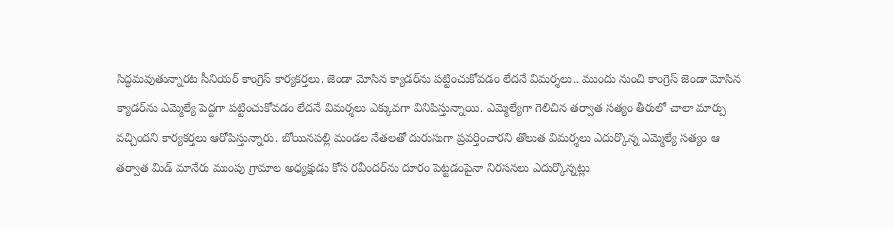సిద్ధమవుతున్నారట సీనియర్‌ కాంగ్రెస్‌ కార్యకర్తలు. జెండా మోసిన క్యాడర్‌ను పట్టించుకోవడం లేదనే విమర్శలు.. ముందు నుంచి కాంగ్రెస్ జెండా మోసిన క్యాడర్‌ను ఎమ్మెల్యే పెద్దగా పట్టించుకోవడం లేదనే విమర్శలు ఎక్కువగా వినిపిస్తున్నాయి. ఎమ్మెల్యేగా గెలిచిన తర్వాత సత్యం తీరులో చాలా మార్పు వచ్చిందని కార్యకర్తలు ఆరోపిస్తున్నారు. బోయినపల్లి మండల నేతలతో దురుసుగా ప్రవర్తించారని తొలుత విమర్శలు ఎదుర్కొన్న ఎమ్మెల్యే సత్యం ఆ తర్వాత మిడ్ మానేరు ముంపు గ్రామాల అధ్యక్షుడు కోస రవీందర్‌ను దూరం పెట్టడంపైనా నిరసనలు ఎదుర్కొన్నట్లు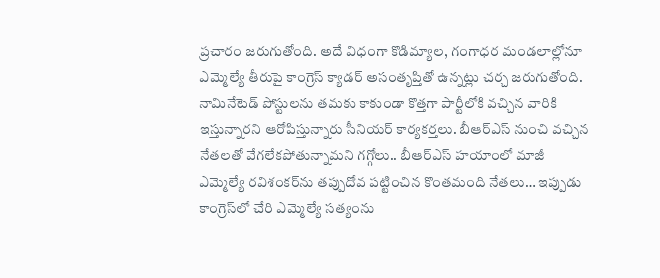ప్రచారం జరుగుతోంది. అదే విధంగా కొడిమ్యాల, గంగాధర మండలాల్లోనూ ఎమ్మెల్యే తీరుపై కాంగ్రెస్ క్యాడర్ అసంతృప్తితో ఉన్నట్లు చర్చ జరుగుతోంది. నామినేటెడ్ పోస్టులను తమకు కాకుండా కొత్తగా పార్టీలోకి వచ్చిన వారికి ఇస్తున్నారని ఆరోపిస్తున్నారు సీనియర్‌ కార్యకర్తలు. బీఆర్‌ఎస్‌ నుంచి వచ్చిన నేతలతో వేగలేకపోతున్నామని గగ్గోలు.. బీఆర్‌ఎస్‌ హయాంలో మాజీ ఎమ్మెల్యే రవిశంకర్‌ను తప్పుదోవ పట్టించిన కొంతమంది నేతలు… ఇప్పుడు కాంగ్రెస్‌లో చేరి ఎమ్మెల్యే సత్యంను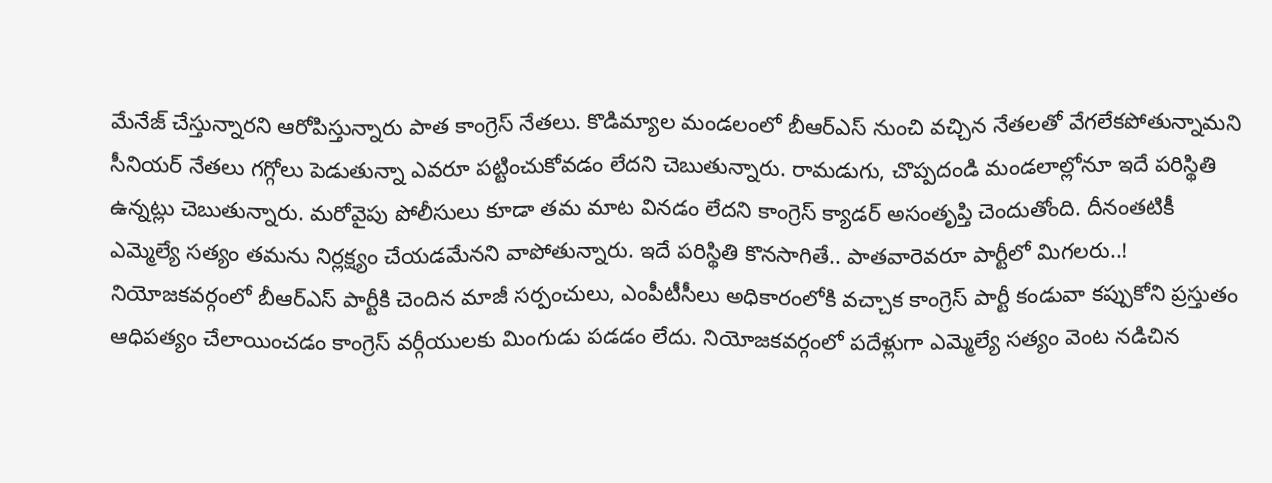మేనేజ్‌ చేస్తున్నారని ఆరోపిస్తున్నారు పాత కాంగ్రెస్‌ నేతలు. కొడిమ్యాల మండలంలో బీఆర్‌ఎస్‌ నుంచి వచ్చిన నేతలతో వేగలేకపోతున్నామని సీనియర్‌ నేతలు గగ్గోలు పెడుతున్నా ఎవరూ పట్టించుకోవడం లేదని చెబుతున్నారు. రామడుగు, చొప్పదండి మండలాల్లోనూ ఇదే పరిస్థితి ఉన్నట్లు చెబుతున్నారు. మరోవైపు పోలీసులు కూడా తమ మాట వినడం లేదని కాంగ్రెస్ క్యాడర్ అసంతృప్తి చెందుతోంది. దీనంతటికీ ఎమ్మెల్యే సత్యం తమను నిర్లక్ష్యం చేయడమేనని వాపోతున్నారు. ఇదే పరిస్థితి కొనసాగితే.. పాతవారెవరూ పార్టీలో మిగలరు..! నియోజకవర్గంలో బీఆర్ఎస్ పార్టీకి చెందిన మాజీ సర్పంచులు, ఎంపీటీసీలు అధికారంలోకి వచ్చాక కాంగ్రెస్ పార్టీ కండువా కప్పుకోని ప్రస్తుతం ఆధిపత్యం చేలాయించడం కాంగ్రెస్ వర్గీయులకు మింగుడు పడడం లేదు. నియోజకవర్గంలో పదేళ్లుగా ఎమ్మెల్యే సత్యం వెంట నడిచిన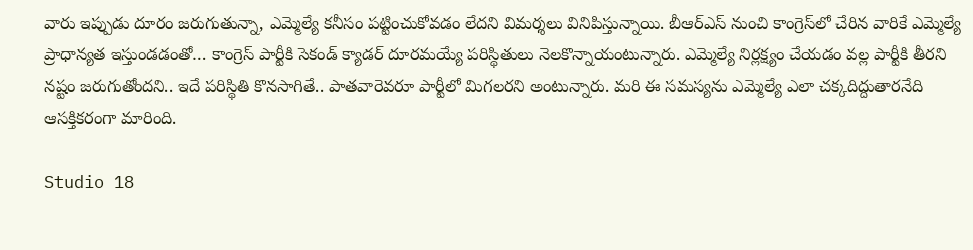వారు ఇప్పుడు దూరం జరుగుతున్నా, ఎమ్మెల్యే కనీసం పట్టించుకోవడం లేదని విమర్శలు వినిపిస్తున్నాయి. బీఆర్ఎస్ నుంచి కాంగ్రెస్‌లో చేరిన వారికే ఎమ్మెల్యే ప్రాధాన్యత ఇస్తుండడంతో… కాంగ్రెస్ పార్టీకి సెకండ్ క్యాడర్‌ దూరమయ్యే పరిస్థితులు నెలకొన్నాయంటున్నారు. ఎమ్మెల్యే నిర్లక్ష్యం చేయడం వల్ల పార్టీకి తీరని నష్టం జరుగుతోందని.. ఇదే పరిస్థితి కొనసాగితే.. పాతవారెవరూ పార్టీలో మిగలరని అంటున్నారు. మరి ఈ సమస్యను ఎమ్మెల్యే ఎలా చక్కదిద్దుతారనేది ఆసక్తికరంగా మారింది.

Studio 18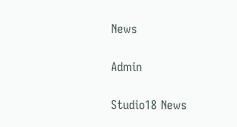News

Admin

Studio18 News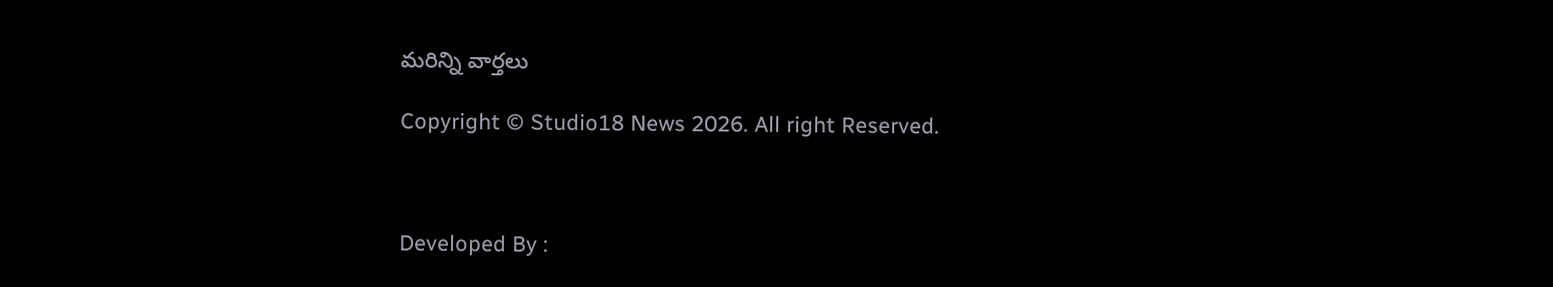మరిన్ని వార్తలు

Copyright © Studio18 News 2026. All right Reserved.



Developed By :